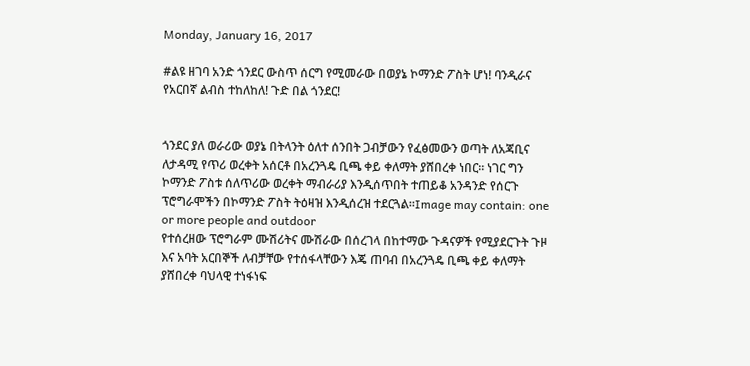Monday, January 16, 2017

#ልዩ ዘገባ አንድ ጎንደር ውስጥ ሰርግ የሚመራው በወያኔ ኮማንድ ፖስት ሆነ! ባንዲራና የአርበኛ ልብስ ተከለከለ! ጉድ በል ጎንደር!


ጎንደር ያለ ወራሪው ወያኔ በትላንት ዕለተ ሰንበት ጋብቻውን የፈፅመውን ወጣት ለአጃቢና ለታዳሚ የጥሪ ወረቀት አሰርቶ በአረንጓዴ ቢጫ ቀይ ቀለማት ያሸበረቀ ነበር። ነገር ግን ኮማንድ ፖስቱ ሰለጥሪው ወረቀት ማብራሪያ እንዲሰጥበት ተጠይቆ አንዳንድ የሰርጉ ፕሮግራሞችን በኮማንድ ፖስት ትዕዛዝ እንዲሰረዝ ተደርጓል።Image may contain: one or more people and outdoor
የተሰረዘው ፕሮግራም ሙሽሪትና ሙሽራው በሰረገላ በከተማው ጉዳናዎች የሚያደርጉት ጉዞ እና አባት አርበኞች ለብቻቸው የተሰፋላቸውን እጄ ጠባብ በአረንጓዴ ቢጫ ቀይ ቀለማት ያሸበረቀ ባህላዊ ተነፋነፍ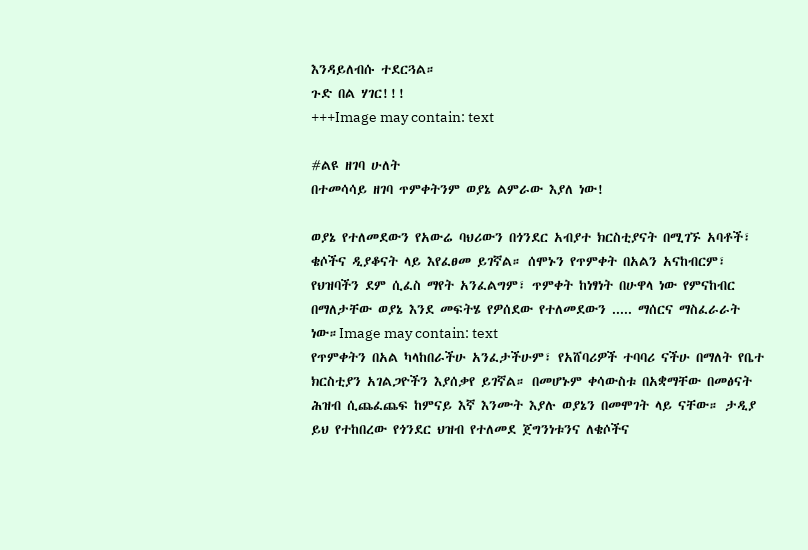እንዳይለብሱ ተደርጓል።
ጉድ በል ሃገር!!!
+++Image may contain: text

#ልዩ ዘገባ ሁለት
በተመሳሳይ ዘገባ ጥምቀትንም ወያኔ ልምራው እያለ ነው!

ወያኔ የተለመደውን የአውሬ ባህሪውን በጎንደር አብያተ ክርስቲያናት በሚገኙ አባቶች፣ ቄሶችና ዲያቆናት ላይ እየፈፀመ ይገኛል። ሰሞኑን የጥምቀት በአልን አናከብርም፣ የህዝባችን ደም ሲፈስ ማየት አንፈልግም፣ ጥምቀት ከነፃነት በሁዋላ ነው የምናከብር በማለታቸው ወያኔ እንደ መፍትሄ የዎሰደው የተለመደውን ..... ማሰርና ማስፈራራት ነው።Image may contain: text
የጥምቀትን በአል ካላከበራችሁ አንፈታችሁም፣ የአሸባሪዎች ተባባሪ ናችሁ በማለት የቤተ ክርስቲያን አገልጋዮችን እያሰቃየ ይገኛል። በመሆኑም ቀሳውስቱ በአቋማቸው በመፅናት ሕዝብ ሲጨፈጨፍ ከምናይ እኛ እንሙት እያሉ ወያኔን በመሞገት ላይ ናቸው። ታዲያ ይህ የተከበረው የጎንደር ህዝብ የተለመደ ጀግንነቱንና ለቄሶችና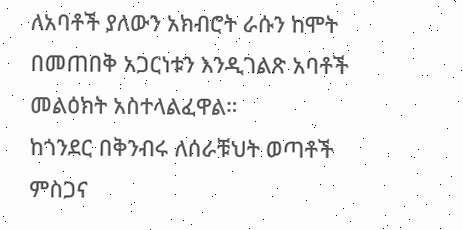ለአባቶች ያለውን አክብሮት ራሱን ከሞት በመጠበቅ አጋርነቱን እንዲገልጽ አባቶች መልዕክት አስተላልፈዋል።
ከጎንደር በቅንብሩ ለሰራቹህት ወጣቶች ምስጋና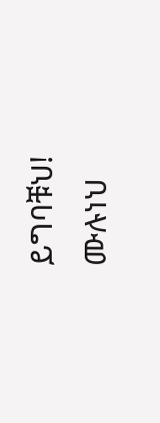ይግባቹህ!
ሙሉነህ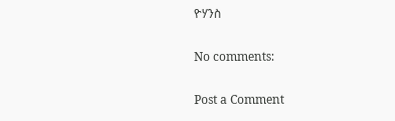ዮሃንስ

No comments:

Post a Comment